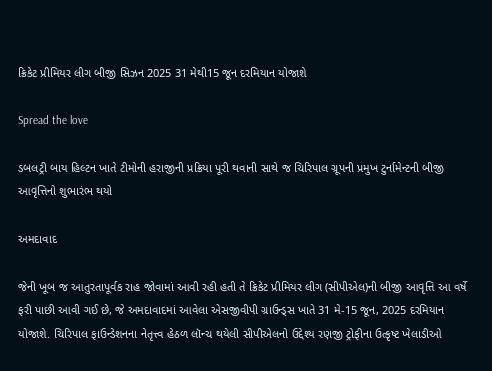ક્રિકેટ પ્રીમિયર લીગ બીજી સિઝન 2025 31 મેથી15 જૂન દરમિયાન યોજાશે

Spread the love

ડબલટ્રી બાય હિલ્ટન ખાતે ટીમોની હરાજીની પ્રક્રિયા પૂરી થવાની સાથે જ ચિરિપાલ ગ્રૂપની પ્રમુખ ટુર્નામેન્ટની બીજી આવૃત્તિનો શુભારંભ થયો

અમદાવાદ

જેની ખૂબ જ આતુરતાપૂર્વક રાહ જોવામાં આવી રહી હતી તે ક્રિકેટ પ્રીમિયર લીગ (સીપીએલ)ની બીજી આવૃત્તિ આ વર્ષે ફરી પાછી આવી ગઈ છે, જે અમદાવાદમાં આવેલા એસજીવીપી ગ્રાઉન્ડ્સ ખાતે 31 મે-15 જૂન, 2025 દરમિયાન યોજાશે. ચિરિપાલ ફાઉન્ડેશનના નેતૃત્ત્વ હેઠળ લૉન્ચ થયેલી સીપીએલનો ઉદ્દેશ્ય રણજી ટ્રોફીના ઉત્કૃષ્ટ ખેલાડીઓ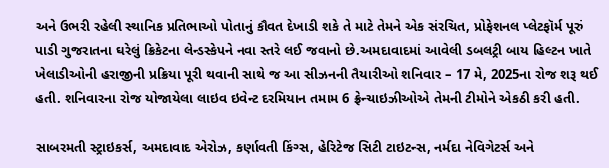અને ઉભરી રહેલી સ્થાનિક પ્રતિભાઓ પોતાનું કૌવત દેખાડી શકે તે માટે તેમને એક સંરચિત, પ્રોફેશનલ પ્લેટફૉર્મ પૂરું પાડી ગુજરાતના ઘરેલું ક્રિકેટના લેન્ડસ્કેપને નવા સ્તરે લઈ જવાનો છે.અમદાવાદમાં આવેલી ડબલટ્રી બાય હિલ્ટન ખાતે ખેલાડીઓની હરાજીની પ્રક્રિયા પૂરી થવાની સાથે જ આ સીઝનની તૈયારીઓ શનિવાર – 17 મે, 2025ના રોજ શરૂ થઈ હતી. શનિવારના રોજ યોજાયેલા લાઇવ ઇવેન્ટ દરમિયાન તમામ 6 ફ્રેન્ચાઇઝીઓએ તેમની ટીમોને એકઠી કરી હતી.

સાબરમતી સ્ટ્રાઇકર્સ, અમદાવાદ એરોઝ, કર્ણાવતી કિંગ્સ, હેરિટેજ સિટી ટાઇટન્સ, નર્મદા નેવિગેટર્સ અને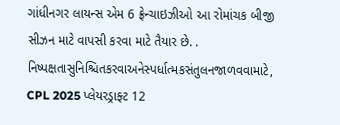ગાંધીનગર લાયન્સ એમ 6 ફ્રેન્ચાઇઝીઓ આ રોમાંચક બીજી સીઝન માટે વાપસી કરવા માટે તૈયાર છે. . નિષ્પક્ષતાસુનિશ્ચિતકરવાઅનેસ્પર્ધાત્મકસંતુલનજાળવવામાટે, CPL 2025 પ્લેયરડ્રાફ્ટ 12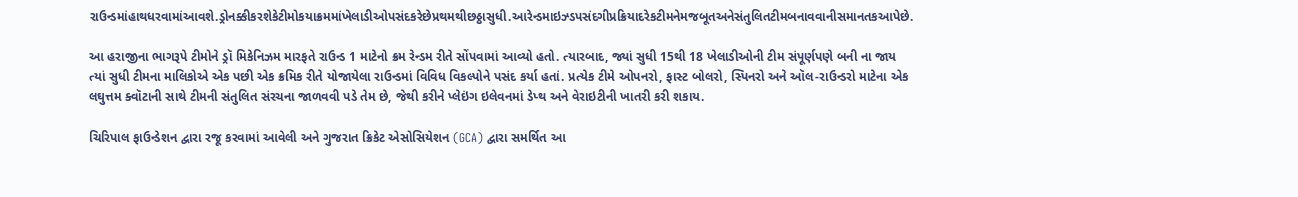રાઉન્ડમાંહાથધરવામાંઆવશે.ડ્રોનક્કીકરશેકેટીમોકયાક્રમમાંખેલાડીઓપસંદકરેછેપ્રથમથીછઠ્ઠાસુધી.આરેન્ડમાઇઝ્ડપસંદગીપ્રક્રિયાદરેકટીમનેમજબૂતઅનેસંતુલિતટીમબનાવવાનીસમાનતકઆપેછે.

આ હરાજીના ભાગરૂપે ટીમોને ડ્રૉ મિકેનિઝમ મારફતે રાઉન્ડ 1 માટેનો ક્રમ રેન્ડમ રીતે સોંપવામાં આવ્યો હતો. ત્યારબાદ, જ્યાં સુધી 15થી 18 ખેલાડીઓની ટીમ સંપૂર્ણપણે બની ના જાય ત્યાં સુધી ટીમના માલિકોએ એક પછી એક ક્રમિક રીતે યોજાયેલા રાઉન્ડમાં વિવિધ વિકલ્પોને પસંદ કર્યા હતાં. પ્રત્યેક ટીમે ઓપનરો, ફાસ્ટ બોલરો, સ્પિનરો અને ઑલ-રાઉન્ડરો માટેના એક લઘુત્તમ ક્વૉટાની સાથે ટીમની સંતુલિત સંરચના જાળવવી પડે તેમ છે, જેથી કરીને પ્લેઇંગ ઇલેવનમાં ડેપ્થ અને વેરાઇટીની ખાતરી કરી શકાય.

ચિરિપાલ ફાઉન્ડેશન દ્વારા રજૂ કરવામાં આવેલી અને ગુજરાત ક્રિકેટ એસોસિયેશન (GCA) દ્વારા સમર્થિત આ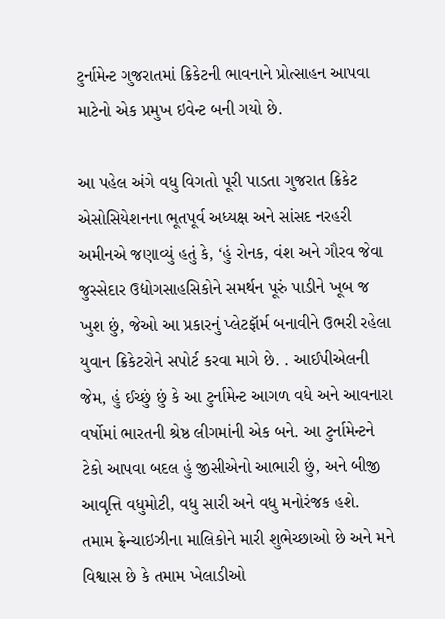ટુર્નામેન્ટ ગુજરાતમાં ક્રિકેટની ભાવનાને પ્રોત્સાહન આપવા માટેનો એક પ્રમુખ ઇવેન્ટ બની ગયો છે.

આ પહેલ અંગે વધુ વિગતો પૂરી પાડતા ગુજરાત ક્રિકેટ એસોસિયેશનના ભૂતપૂર્વ અધ્યક્ષ અને સાંસદ નરહરી અમીનએ જણાવ્યું હતું કે, ‘હું રોનક, વંશ અને ગૌરવ જેવા જુસ્સેદાર ઉદ્યોગસાહસિકોને સમર્થન પૂરું પાડીને ખૂબ જ ખુશ છું, જેઓ આ પ્રકારનું પ્લેટફૉર્મ બનાવીને ઉભરી રહેલા યુવાન ક્રિકેટરોને સપોર્ટ કરવા માગે છે. . આઈપીએલની જેમ, હું ઈચ્છું છું કે આ ટુર્નામેન્ટ આગળ વધે અને આવનારા વર્ષોમાં ભારતની શ્રેષ્ઠ લીગમાંની એક બને. આ ટુર્નામેન્ટને ટેકો આપવા બદલ હું જીસીએનો આભારી છું, અને બીજી આવૃત્તિ વધુમોટી, વધુ સારી અને વધુ મનોરંજક હશે. તમામ ફ્રેન્ચાઇઝીના માલિકોને મારી શુભેચ્છાઓ છે અને મને વિશ્વાસ છે કે તમામ ખેલાડીઓ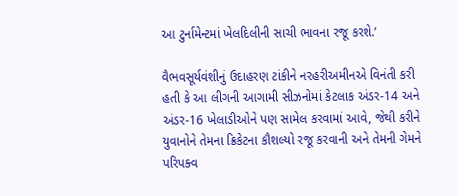આ ટુર્નામેન્ટમાં ખેલદિલીની સાચી ભાવના રજૂ કરશે.’

વૈભવસૂર્યવંશીનું ઉદાહરણ ટાંકીને નરહરીઅમીનએ વિનંતી કરી હતી કે આ લીગની આગામી સીઝનોમાં કેટલાક અંડર-14 અને અંડર-16 ખેલાડીઓને પણ સામેલ કરવામાં આવે, જેથી કરીને યુવાનોને તેમના ક્રિકેટના કૌશલ્યો રજૂ કરવાની અને તેમની ગેમને પરિપક્વ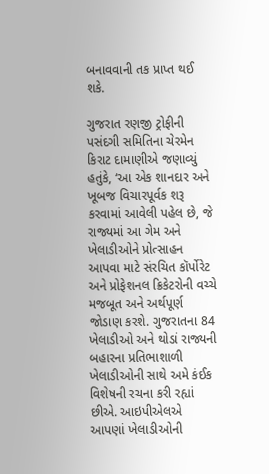બનાવવાની તક પ્રાપ્ત થઈ શકે.

ગુજરાત રણજી ટ્રોફીની પસંદગી સમિતિના ચેરમેન કિરાટ દામાણીએ જણાવ્યું હતુંકે, ‘આ એક શાનદાર અને ખૂબજ વિચારપૂર્વક શરૂ કરવામાં આવેલી પહેલ છે, જે રાજ્યમાં આ ગેમ અને ખેલાડીઓને પ્રોત્સાહન આપવા માટે સંરચિત કૉર્પોરેટ અને પ્રોફેશનલ ક્રિકેટરોની વચ્ચે મજબૂત અને અર્થપૂર્ણ જોડાણ કરશે. ગુજરાતના 84 ખેલાડીઓ અને થોડાં રાજ્યની બહારના પ્રતિભાશાળી ખેલાડીઓની સાથે અમે કંઈક વિશેષની રચના કરી રહ્યાં છીએ. આઇપીએલએ આપણાં ખેલાડીઓની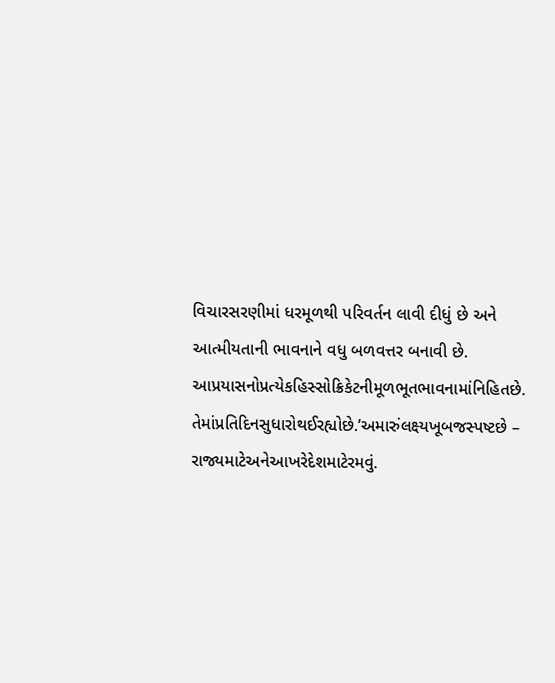વિચારસરણીમાં ધરમૂળથી પરિવર્તન લાવી દીધું છે અને આત્મીયતાની ભાવનાને વધુ બળવત્તર બનાવી છે. આપ્રયાસનોપ્રત્યેકહિસ્સોક્રિકેટનીમૂળભૂતભાવનામાંનિહિતછે. તેમાંપ્રતિદિનસુધારોથઈરહ્યોછે.’અમારુંલક્ષ્યખૂબજસ્પષ્ટછે – રાજ્યમાટેઅનેઆખરેદેશમાટેરમવું.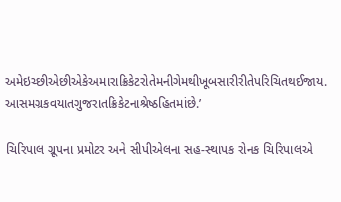અમેઇચ્છીએછીએકેઅમારાક્રિકેટરોતેમનીગેમથીખૂબસારીરીતેપરિચિતથઈજાય. આસમગ્રકવયાતગુજરાતક્રિકેટનાશ્રેષ્ઠહિતમાંછે.’

ચિરિપાલ ગ્રૂપના પ્રમોટર અને સીપીએલના સહ-સ્થાપક રોનક ચિરિપાલએ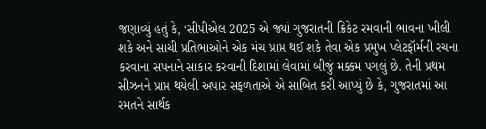જણાવ્યું હતું કે, ‘સીપીએલ 2025 એ જ્યાં ગુજરાતની ક્રિકેટ રમવાની ભાવના ખીલી શકે અને સાચી પ્રતિભાઓને એક મંચ પ્રાપ્ત થઈ શકે તેવા એક પ્રમુખ પ્લેટફૉર્મની રચના કરવાના સપનાને સાકાર કરવાની દિશામાં લેવામાં બીજું મક્કમ પગલું છે. તેની પ્રથમ સીઝનને પ્રાપ્ત થયેલી અપાર સફળતાએ એ સાબિત કરી આપ્યું છે કે, ગુજરાતમાં આ રમતને સાર્થક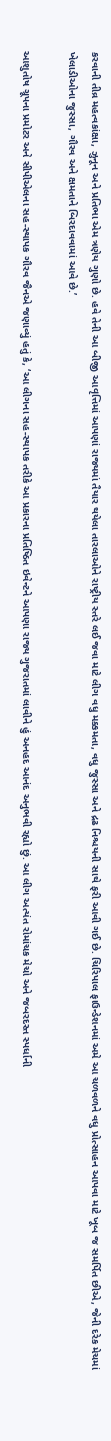કરવાની તીવ્ર મહત્વકાંક્ષા, ઝુનૂન અને પ્રતિભા એમ ત્રણેય ગુણો છે. હવે તેની આ બીજી આવૃત્તિમાં આપણાં રાજ્યમાં તૈયાર થયેલા તારલાઓને રાષ્ટ્રીય સ્તરે લઈ જવા માટે લીગ વધુ મક્કમતા, વધુ જુસ્સા અને દ્રઢ નિશ્ચયની સાથે ફરી આવી ગઈ છે. ચિરિપાલ ફાઉન્ડેશનમાં અમે આ ચળવળને વધુ પ્રોત્સાહન આપવા માટે ખૂબ જ સમર્પિત છીએ, જેની દરેક મેચમાં ખેલાડીઓના જુસ્સા, ગૌરવ અને ક્ષમતાને બિરદાવવામાં આવે છે.’

આશુતોષ ગ્રૂપના પ્રમોટર અને સીપીએલના સહ-સ્થાપક ગૌરવ જૈનએ જણાવ્યું હતું કે, ‘આ લીગના સહ-સ્થાપક તરીકે આ પ્રકારના પ્રતિષ્ઠિત ઇવેન્ટને આપણા રાજ્ય ગુજરાતમાં લાવીને હું અનહદ આનંદ અનુભવી રહ્યો છું. આ લીગ અત્યંત રોમાંચક મેચો અને જબરદસ્ત સ્પર્ધાની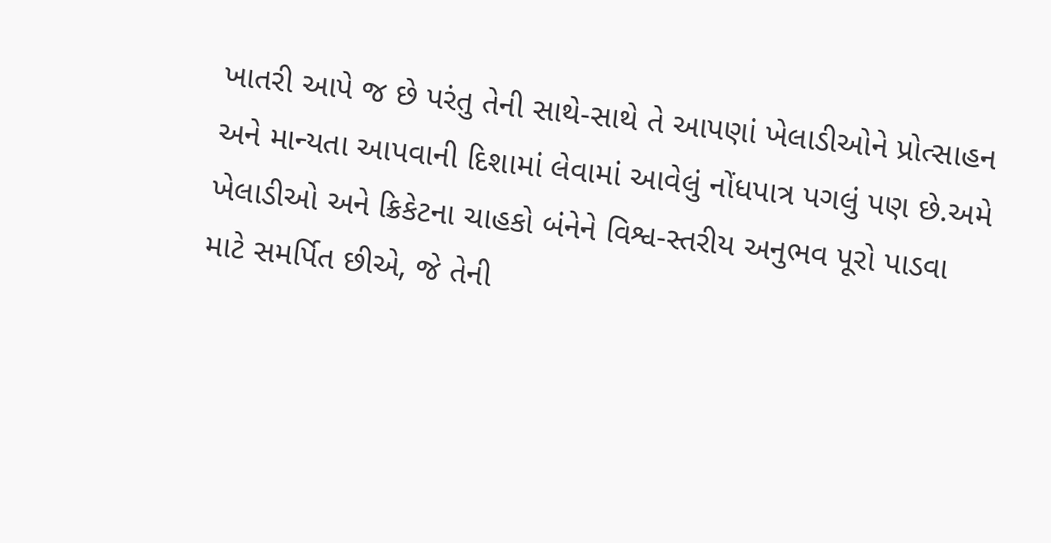ખાતરી આપે જ છે પરંતુ તેની સાથે-સાથે તે આપણાં ખેલાડીઓને પ્રોત્સાહન અને માન્યતા આપવાની દિશામાં લેવામાં આવેલું નોંધપાત્ર પગલું પણ છે.અમે ખેલાડીઓ અને ક્રિકેટના ચાહકો બંનેને વિશ્વ-સ્તરીય અનુભવ પૂરો પાડવા માટે સમર્પિત છીએ, જે તેની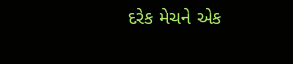દરેક મેચને એક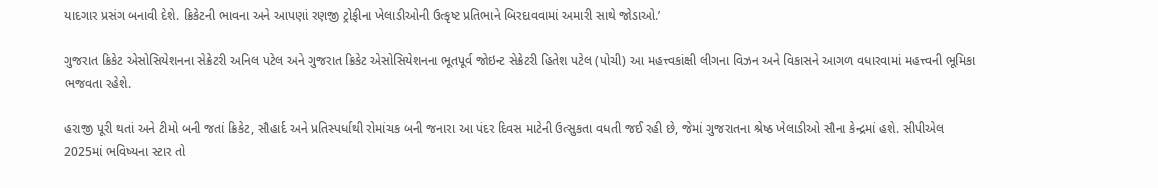યાદગાર પ્રસંગ બનાવી દેશે. ક્રિકેટની ભાવના અને આપણાં રણજી ટ્રોફીના ખેલાડીઓની ઉત્કૃષ્ટ પ્રતિભાને બિરદાવવામાં અમારી સાથે જોડાઓ.’

ગુજરાત ક્રિકેટ એસોસિયેશનના સેક્રેટરી અનિલ પટેલ અને ગુજરાત ક્રિકેટ એસોસિયેશનના ભૂતપૂર્વ જોઇન્ટ સેક્રેટરી હિતેશ પટેલ (પોચી) આ મહત્ત્વકાંક્ષી લીગના વિઝન અને વિકાસને આગળ વધારવામાં મહત્ત્વની ભૂમિકા ભજવતા રહેશે.

હરાજી પૂરી થતાં અને ટીમો બની જતાં ક્રિકેટ, સૌહાર્દ અને પ્રતિસ્પર્ધાથી રોમાંચક બની જનારા આ પંદર દિવસ માટેની ઉત્સુકતા વધતી જઈ રહી છે, જેમાં ગુજરાતના શ્રેષ્ઠ ખેલાડીઓ સૌના કેન્દ્રમાં હશે. સીપીએલ 2025માં ભવિષ્યના સ્ટાર તો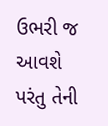ઉભરી જ આવશે પરંતુ તેની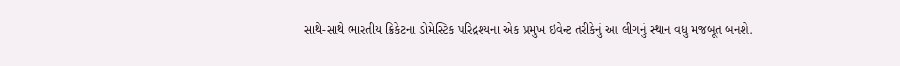સાથે-સાથે ભારતીય ક્રિકેટના ડોમેસ્ટિક પરિદ્રશ્યના એક પ્રમુખ ઇવેન્ટ તરીકેનું આ લીગનું સ્થાન વધુ મજબૂત બનશે.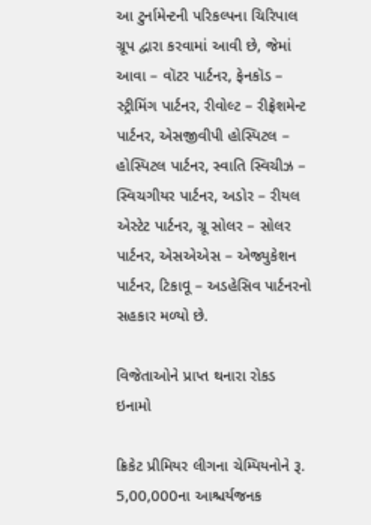આ ટુર્નામેન્ટની પરિકલ્પના ચિરિપાલ ગ્રૂપ દ્વારા કરવામાં આવી છે, જેમાં આવા – વૉટર પાર્ટનર, ફેનકૉડ – સ્ટ્રીમિંગ પાર્ટનર, રીવોલ્ટ – રીફ્રેશમેન્ટ પાર્ટનર, એસજીવીપી હોસ્પિટલ – હોસ્પિટલ પાર્ટનર, સ્વાતિ સ્વિચીઝ – સ્વિચગીયર પાર્ટનર, અડોર – રીયલ એસ્ટેટ પાર્ટનર, ગ્રૂ સોલર – સોલર પાર્ટનર, એસએએસ – એજ્યુકેશન પાર્ટનર, ટિકાવૂ – અડહેસિવ પાર્ટનરનો સહકાર મળ્યો છે.

વિજેતાઓને પ્રાપ્ત થનારા રોકડ ઇનામો

ક્રિકેટ પ્રીમિયર લીગના ચેમ્પિયનોને રૂ. 5,00,000ના આશ્ચર્યજનક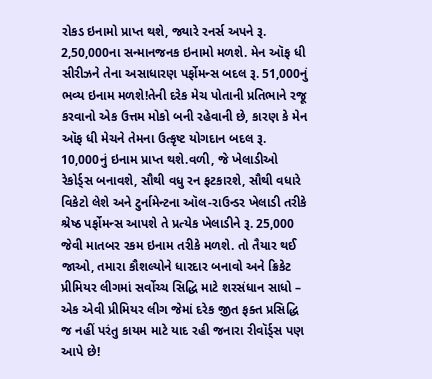રોકડ ઇનામો પ્રાપ્ત થશે, જ્યારે રનર્સ અપને રૂ. 2,50,000ના સન્માનજનક ઇનામો મળશે. મેન ઑફ ધી સીરીઝને તેના અસાધારણ પર્ફોમન્સ બદલ રૂ. 51,000નું ભવ્ય ઇનામ મળશે!તેની દરેક મેચ પોતાની પ્રતિભાને રજૂ કરવાનો એક ઉત્તમ મોકો બની રહેવાની છે, કારણ કે મેન ઑફ ધી મેચને તેમના ઉત્કૃષ્ટ યોગદાન બદલ રૂ. 10,000નું ઇનામ પ્રાપ્ત થશે.વળી, જે ખેલાડીઓ રેકોર્ડ્સ બનાવશે, સૌથી વધુ રન ફટકારશે, સૌથી વધારે વિકેટો લેશે અને ટુર્નામેન્ટના ઑલ-રાઉન્ડર ખેલાડી તરીકે શ્રેષ્ઠ પર્ફોમન્સ આપશે તે પ્રત્યેક ખેલાડીને રૂ. 25,000 જેવી માતબર રકમ ઇનામ તરીકે મળશે. તો તૈયાર થઈ જાઓ, તમારા કૌશલ્યોને ધારદાર બનાવો અને ક્રિકેટ પ્રીમિયર લીગમાં સર્વોચ્ચ સિદ્ધિ માટે શરસંધાન સાધો – એક એવી પ્રીમિયર લીગ જેમાં દરેક જીત ફક્ત પ્રસિદ્ધિ જ નહીં પરંતુ કાયમ માટે યાદ રહી જનારા રીવૉર્ડ્સ પણ આપે છે!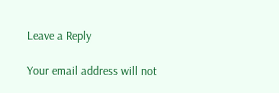Leave a Reply

Your email address will not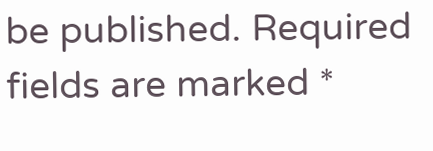be published. Required fields are marked *